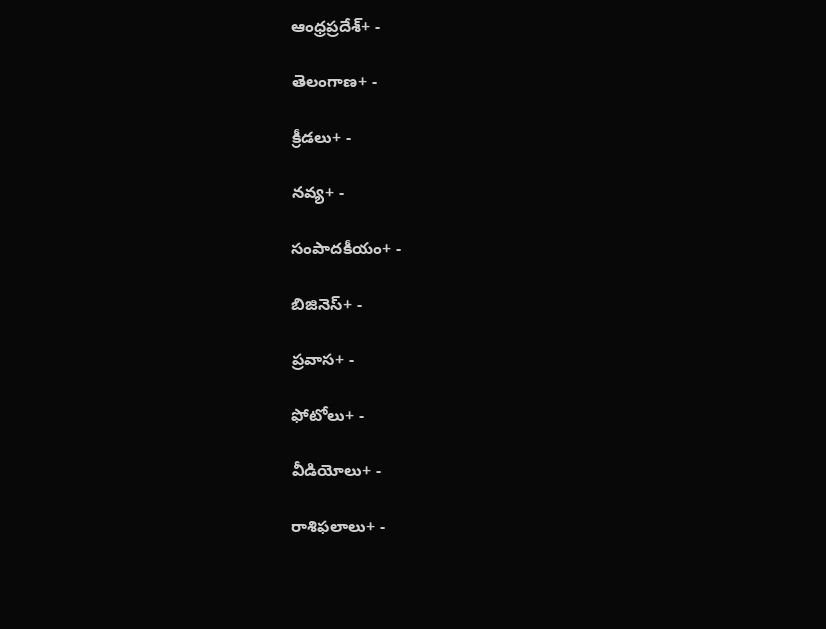ఆంధ్రప్రదేశ్+ -

తెలంగాణ+ -

క్రీడలు+ -

నవ్య+ -

సంపాదకీయం+ -

బిజినెస్+ -

ప్రవాస+ -

ఫోటోలు+ -

వీడియోలు+ -

రాశిఫలాలు+ -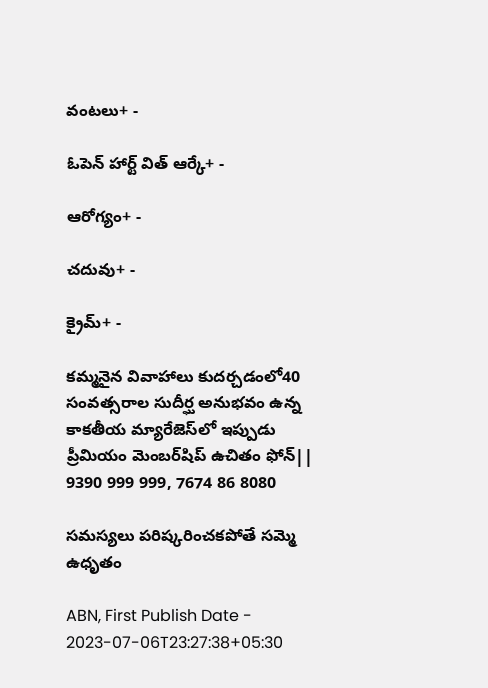వంటలు+ -

ఓపెన్ హార్ట్ విత్ ఆర్కే+ -

ఆరోగ్యం+ -

చదువు+ -

క్రైమ్+ -

కమ్మనైన వివాహాలు కుదర్చడంలో40 సంవత్సరాల సుదీర్ఘ అనుభవం ఉన్న కాకతీయ మ్యారేజెస్‌లో ఇప్పుడు ప్రీమియం మెంబర్‌షిప్‌ ఉచితం ఫోన్|| 9390 999 999, 7674 86 8080

సమస్యలు పరిష్కరించకపోతే సమ్మె ఉధృతం

ABN, First Publish Date - 2023-07-06T23:27:38+05:30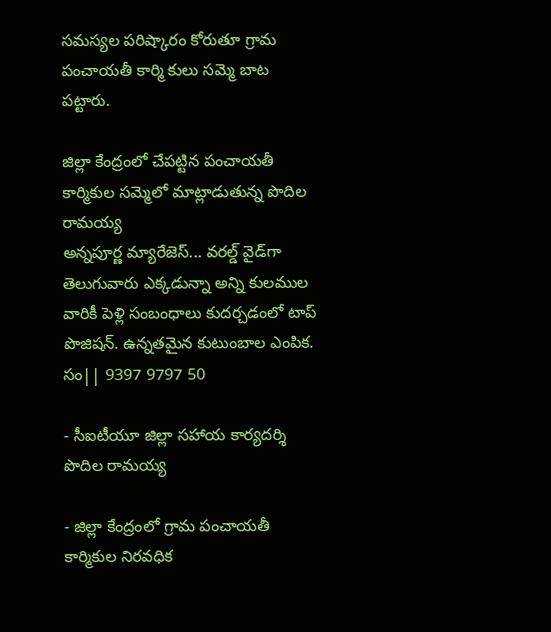సమస్యల పరిష్కారం కోరుతూ గ్రామ పంచాయతీ కార్మి కులు సమ్మె బాట పట్టారు.

జిల్లా కేంద్రంలో చేపట్టిన పంచాయతీ కార్మికుల సమ్మెలో మాట్లాడుతున్న పొదిల రామయ్య
అన్నపూర్ణ మ్యారేజెస్... వరల్డ్ వైడ్‌గా తెలుగువారు ఎక్కడున్నా అన్ని కులముల వారికీ పెళ్లి సంబంధాలు కుదర్చడంలో టాప్ పొజిషన్. ఉన్నతమైన కుటుంబాల ఎంపిక. సం|| 9397 9797 50

- సీఐటీయూ జిల్లా సహాయ కార్యదర్శి పొదిల రామయ్య

- జిల్లా కేంద్రంలో గ్రామ పంచాయతీ కార్మికుల నిరవధిక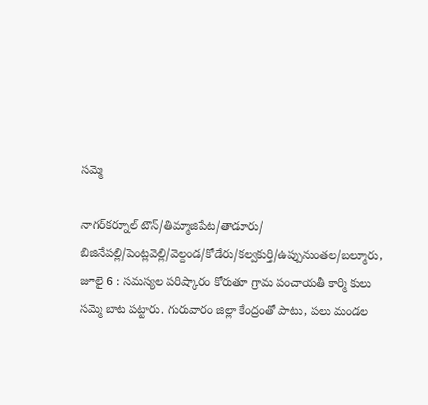సమ్మె

నాగర్‌కర్నూల్‌ టౌన్‌/తిమ్మాజిపేట/తాడూరు/ బిజినేపల్లి/పెంట్లవెల్లి/వెల్దండ/కోడేరు/కల్వకుర్తి/ఉప్పునుంతల/బల్మూరు, జూలై 6 : సమస్యల పరిష్కారం కోరుతూ గ్రామ పంచాయతీ కార్మి కులు సమ్మె బాట పట్టారు. గురువారం జిల్లా కేంద్రంతో పాటు, పలు మండల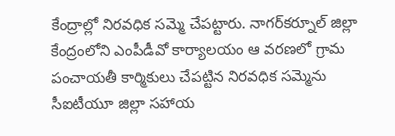కేంద్రాల్లో నిరవధిక సమ్మె చేపట్టారు. నాగర్‌కర్నూల్‌ జిల్లా కేంద్రంలోని ఎంపీడీవో కార్యాలయం ఆ వరణలో గ్రామ పంచాయతీ కార్మికులు చేపట్టిన నిరవధిక సమ్మెను సీఐటీయూ జిల్లా సహాయ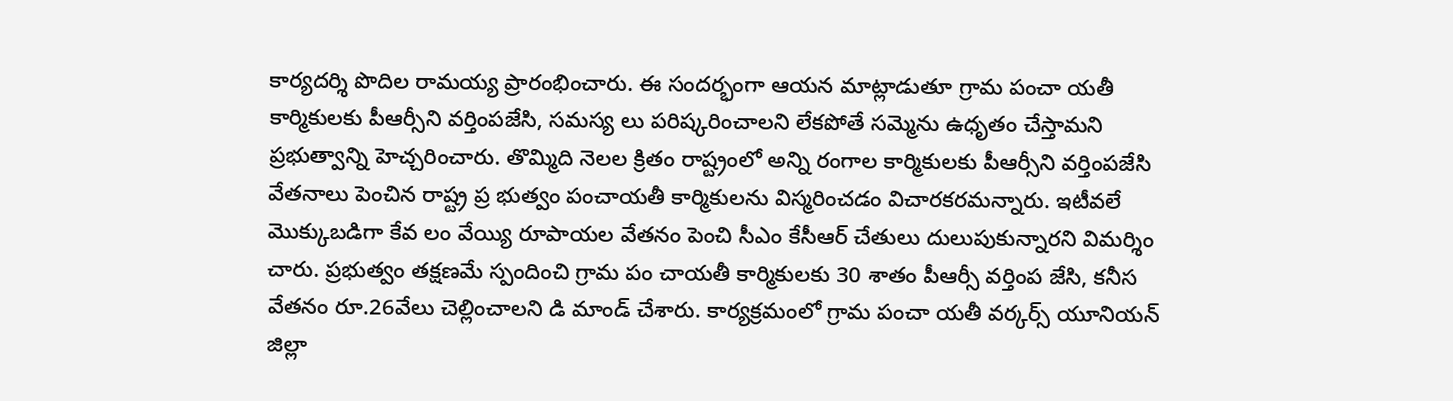కార్యదర్శి పొదిల రామయ్య ప్రారంభించారు. ఈ సందర్భంగా ఆయన మాట్లాడుతూ గ్రామ పంచా యతీ కార్మికులకు పీఆర్సీని వర్తింపజేసి, సమస్య లు పరిష్కరించాలని లేకపోతే సమ్మెను ఉధృతం చేస్తామని ప్రభుత్వాన్ని హెచ్చరించారు. తొమ్మిది నెలల క్రితం రాష్ట్రంలో అన్ని రంగాల కార్మికులకు పీఆర్సీని వర్తింపజేసి వేతనాలు పెంచిన రాష్ట్ర ప్ర భుత్వం పంచాయతీ కార్మికులను విస్మరించడం విచారకరమన్నారు. ఇటీవలే మొక్కుబడిగా కేవ లం వేయ్యి రూపాయల వేతనం పెంచి సీఎం కేసీఆర్‌ చేతులు దులుపుకున్నారని విమర్శిం చారు. ప్రభుత్వం తక్షణమే స్పందించి గ్రామ పం చాయతీ కార్మికులకు 30 శాతం పీఆర్సీ వర్తింప జేసి, కనీస వేతనం రూ.26వేలు చెల్లించాలని డి మాండ్‌ చేశారు. కార్యక్రమంలో గ్రామ పంచా యతీ వర్కర్స్‌ యూనియన్‌ జిల్లా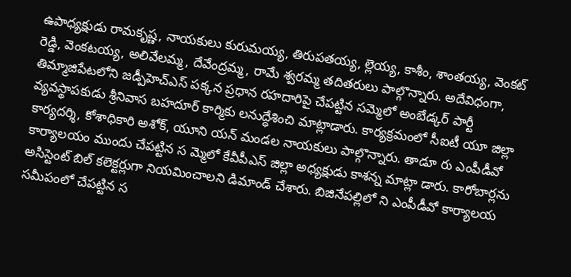ఉపాధ్యక్షుడు రామకృష్ణ, నాయకులు కురుమయ్య, తిరుపతయ్య, ల్లెయ్య, కాశీం, శాంతయ్య, వెంకట్‌ రెడ్డి, వెంకటయ్య, అలివేలమ్మ, దేవేంద్రమ్మ, రామే శ్వరమ్మ తదితరులు పాల్గొన్నారు. అదేవిధంగా, తిమ్మాజిపేటలోని జడ్పీహెచ్‌ఎస్‌ పక్కన ప్రధాన రహదారిపై చేపట్టిన సమ్మెలో అంబేడ్కర్‌ పార్టీ వ్యవస్థాపకుడు శ్రీనివాస బహదూర్‌ కార్మికు లనుద్ధేశించి మాట్లాడారు. కార్యక్రమంలో సీఐటీ యూ జిల్లా కార్యదర్శి, కోశాధికారి అశోక్‌, యూని యన్‌ మండల నాయకులు పాల్గొన్నారు. తాడూ రు ఎంపీడీవో కార్యాలయం ముందు చేపట్టిన స మ్మెలో కేవీపీఎస్‌ జిల్లా అధ్యక్షుడు కాశన్న మాట్లా డారు. కారోబార్లను అసిస్టెంట్‌ బిల్‌ కలెక్టర్లుగా నియమించాలని డిమాండ్‌ చేశారు. బిజినేపల్లిలో ని ఎంపీడీవో కార్యాలయ సమీపంలో చేపట్టిన స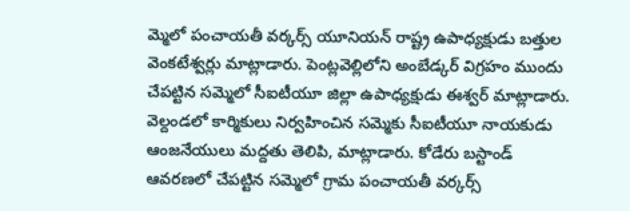మ్మెలో పంచాయతీ వర్కర్స్‌ యూనియన్‌ రాష్ట్ర ఉపాధ్యక్షుడు బత్తుల వెంకటేశ్వర్లు మాట్లాడారు. పెంట్లవెల్లిలోని అంబేడ్కర్‌ విగ్రహం ముందు చేపట్టిన సమ్మెలో సీఐటీయూ జిల్లా ఉపాధ్యక్షుడు ఈశ్వర్‌ మాట్లాడారు. వెల్దండలో కార్మికులు నిర్వహించిన సమ్మెకు సీఐటీయూ నాయకుడు ఆంజనేయులు మద్దతు తెలిపి, మాట్లాడారు. కోడేరు బస్టాండ్‌ ఆవరణలో చేపట్టిన సమ్మెలో గ్రామ పంచాయతీ వర్కర్స్‌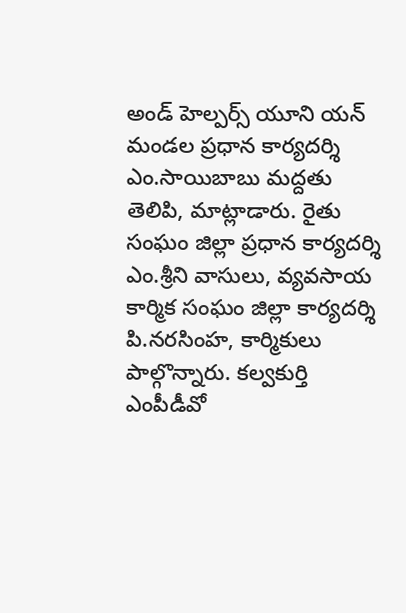అండ్‌ హెల్పర్స్‌ యూని యన్‌ మండల ప్రధాన కార్యదర్శి ఎం.సాయిబాబు మద్దతు తెలిపి, మాట్లాడారు. రైతు సంఘం జిల్లా ప్రధాన కార్యదర్శి ఎం.శ్రీని వాసులు, వ్యవసాయ కార్మిక సంఘం జిల్లా కార్యదర్శి పి.నరసింహ, కార్మికులు పాల్గొన్నారు. కల్వకుర్తి ఎంపీడీవో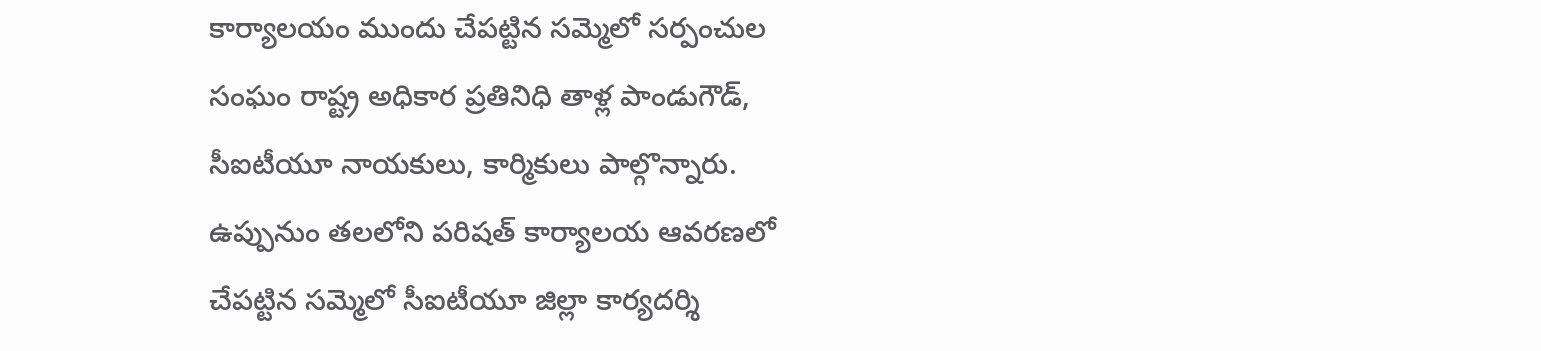కార్యాలయం ముందు చేపట్టిన సమ్మెలో సర్పంచుల సంఘం రాష్ట్ర అధికార ప్రతినిధి తాళ్ల పాండుగౌడ్‌, సీఐటీయూ నాయకులు, కార్మికులు పాల్గొన్నారు. ఉప్పునుం తలలోని పరిషత్‌ కార్యాలయ ఆవరణలో చేపట్టిన సమ్మెలో సీఐటీయూ జిల్లా కార్యదర్శి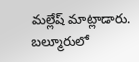మల్లేష్‌ మాట్లాడారు. బల్మూరులో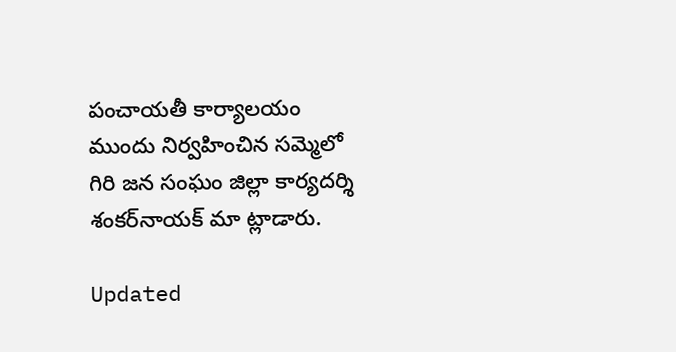పంచాయతీ కార్యాలయం ముందు నిర్వహించిన సమ్మెలో గిరి జన సంఘం జిల్లా కార్యదర్శి శంకర్‌నాయక్‌ మా ట్లాడారు.

Updated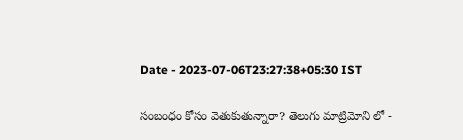Date - 2023-07-06T23:27:38+05:30 IST

సంబంధం కోసం వెతుకుతున్నారా? తెలుగు మాట్రిమోని లో -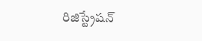రిజిస్ట్రేషన్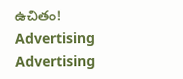ఉచితం!
Advertising
Advertising